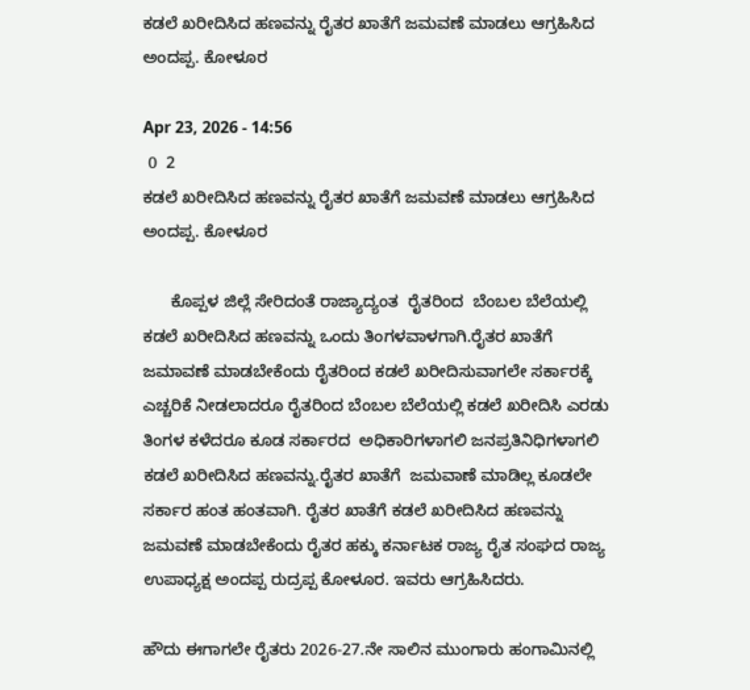ಕಡಲೆ ಖರೀದಿಸಿದ ಹಣವನ್ನು ರೈತರ ಖಾತೆಗೆ ಜಮವಣೆ ಮಾಡಲು ಆಗ್ರಹಿಸಿದ ಅಂದಪ್ಪ. ಕೋಳೂರ

Apr 23, 2026 - 14:56
 0  2
ಕಡಲೆ ಖರೀದಿಸಿದ ಹಣವನ್ನು ರೈತರ ಖಾತೆಗೆ ಜಮವಣೆ ಮಾಡಲು ಆಗ್ರಹಿಸಿದ ಅಂದಪ್ಪ. ಕೋಳೂರ

      ಕೊಪ್ಪಳ ಜಿಲ್ಲೆ ಸೇರಿದಂತೆ ರಾಜ್ಯಾದ್ಯಂತ  ರೈತರಿಂದ  ಬೆಂಬಲ ಬೆಲೆಯಲ್ಲಿ ಕಡಲೆ ಖರೀದಿಸಿದ ಹಣವನ್ನು ಒಂದು ತಿಂಗಳವಾಳಗಾಗಿ.ರೈತರ ಖಾತೆಗೆ ಜಮಾವಣೆ ಮಾಡಬೇಕೆಂದು ರೈತರಿಂದ ಕಡಲೆ ಖರೀದಿಸುವಾಗಲೇ ಸರ್ಕಾರಕ್ಕೆ ಎಚ್ಚರಿಕೆ ನೀಡಲಾದರೂ ರೈತರಿಂದ ಬೆಂಬಲ ಬೆಲೆಯಲ್ಲಿ ಕಡಲೆ ಖರೀದಿಸಿ ಎರಡು ತಿಂಗಳ ಕಳೆದರೂ ಕೂಡ ಸರ್ಕಾರದ  ಅಧಿಕಾರಿಗಳಾಗಲಿ ಜನಪ್ರತಿನಿಧಿಗಳಾಗಲಿ ಕಡಲೆ ಖರೀದಿಸಿದ ಹಣವನ್ನು.ರೈತರ ಖಾತೆಗೆ  ಜಮವಾಣೆ ಮಾಡಿಲ್ಲ ಕೂಡಲೇ ಸರ್ಕಾರ ಹಂತ ಹಂತವಾಗಿ. ರೈತರ ಖಾತೆಗೆ ಕಡಲೆ ಖರೀದಿಸಿದ ಹಣವನ್ನು ಜಮವಣೆ ಮಾಡಬೇಕೆಂದು ರೈತರ ಹಕ್ಕು ಕರ್ನಾಟಕ ರಾಜ್ಯ ರೈತ ಸಂಘದ ರಾಜ್ಯ ಉಪಾಧ್ಯಕ್ಷ ಅಂದಪ್ಪ ರುದ್ರಪ್ಪ ಕೋಳೂರ. ಇವರು ಆಗ್ರಹಿಸಿದರು.

ಹೌದು ಈಗಾಗಲೇ ರೈತರು 2026-27.ನೇ ಸಾಲಿನ ಮುಂಗಾರು ಹಂಗಾಮಿನಲ್ಲಿ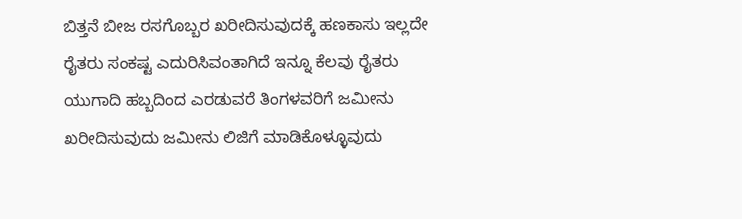ಬಿತ್ತನೆ ಬೀಜ ರಸಗೊಬ್ಬರ ಖರೀದಿಸುವುದಕ್ಕೆ ಹಣಕಾಸು ಇಲ್ಲದೇ ರೈತರು ಸಂಕಷ್ಟ ಎದುರಿಸಿವಂತಾಗಿದೆ ಇನ್ನೂ ಕೆಲವು ರೈತರು  ಯುಗಾದಿ ಹಬ್ಬದಿಂದ ಎರಡುವರೆ ತಿಂಗಳವರಿಗೆ ಜಮೀನು ಖರೀದಿಸುವುದು ಜಮೀನು ಲಿಜಿಗೆ ಮಾಡಿಕೊಳ್ಳೂವುದು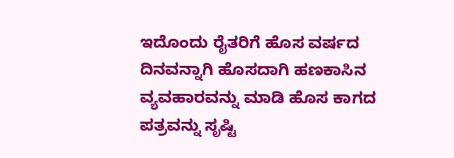ಇದೊಂದು ರೈತರಿಗೆ ಹೊಸ ವರ್ಷದ ದಿನವನ್ನಾಗಿ ಹೊಸದಾಗಿ ಹಣಕಾಸಿನ ವ್ಯವಹಾರವನ್ನು ಮಾಡಿ ಹೊಸ ಕಾಗದ ಪತ್ರವನ್ನು ಸೃಷ್ಟಿ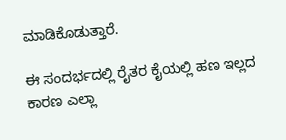ಮಾಡಿಕೊಡುತ್ತಾರೆ.

ಈ ಸಂದರ್ಭದಲ್ಲಿ ರೈತರ ಕೈಯಲ್ಲಿ ಹಣ ಇಲ್ಲದ ಕಾರಣ ಎಲ್ಲಾ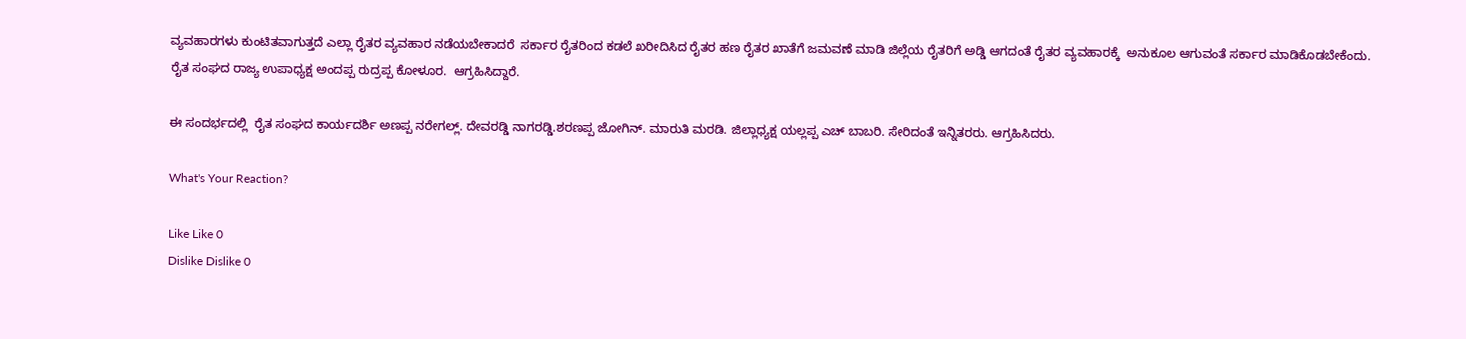ವ್ಯವಹಾರಗಳು ಕುಂಟಿತವಾಗುತ್ತದೆ ಎಲ್ಲಾ ರೈತರ ವ್ಯವಹಾರ ನಡೆಯಬೇಕಾದರೆ  ಸರ್ಕಾರ ರೈತರಿಂದ ಕಡಲೆ ಖರೀದಿಸಿದ ರೈತರ ಹಣ ರೈತರ ಖಾತೆಗೆ ಜಮವಣೆ ಮಾಡಿ ಜಿಲ್ಲೆಯ ರೈತರಿಗೆ ಅಡ್ಡಿ ಆಗದಂತೆ ರೈತರ ವ್ಯವಹಾರಕ್ಕೆ  ಅನುಕೂಲ ಆಗುವಂತೆ ಸರ್ಕಾರ ಮಾಡಿಕೊಡಬೇಕೆಂದು. ರೈತ ಸಂಘದ ರಾಜ್ಯ ಉಪಾಧ್ಯಕ್ಷ ಅಂದಪ್ಪ ರುದ್ರಪ್ಪ ಕೋಳೂರ.  ಆಗ್ರಹಿಸಿದ್ದಾರೆ.

ಈ ಸಂದರ್ಭದಲ್ಲಿ  ರೈತ ಸಂಘದ ಕಾರ್ಯದರ್ಶಿ ಅಣಪ್ಪ ನರೇಗಲ್ಲ್. ದೇವರಡ್ಡಿ ನಾಗರಡ್ಡಿ.ಶರಣಪ್ಪ ಜೋಗಿನ್. ಮಾರುತಿ ಮರಡಿ. ಜಿಲ್ಲಾಧ್ಯಕ್ಷ ಯಲ್ಲಪ್ಪ ಎಚ್ ಬಾಬರಿ. ಸೇರಿದಂತೆ ಇನ್ನಿತರರು. ಆಗ್ರಹಿಸಿದರು.

What's Your Reaction?

Like Like 0
Dislike Dislike 0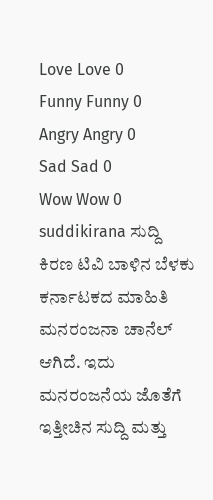Love Love 0
Funny Funny 0
Angry Angry 0
Sad Sad 0
Wow Wow 0
suddikirana ಸುದ್ದಿ ಕಿರಣ ಟಿವಿ ಬಾಳಿನ ಬೆಳಕು ಕರ್ನಾಟಕದ ಮಾಹಿತಿ ಮನರಂಜನಾ ಚಾನೆಲ್ ಆಗಿದೆ. ಇದು ಮನರಂಜನೆಯ ಜೊತೆಗೆ ಇತ್ತೀಚಿನ ಸುದ್ದಿ ಮತ್ತು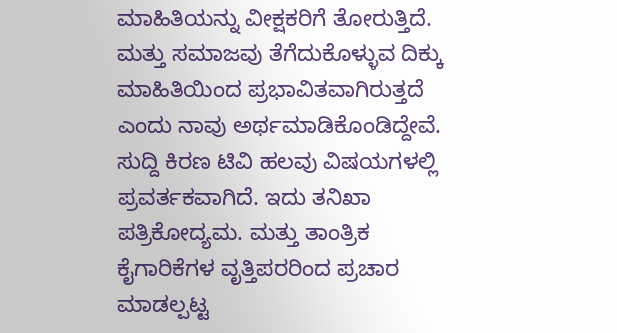ಮಾಹಿತಿಯನ್ನು ವೀಕ್ಷಕರಿಗೆ ತೋರುತ್ತಿದೆ. ಮತ್ತು ಸಮಾಜವು ತೆಗೆದುಕೊಳ್ಳುವ ದಿಕ್ಕು ಮಾಹಿತಿಯಿಂದ ಪ್ರಭಾವಿತವಾಗಿರುತ್ತದೆ ಎಂದು ನಾವು ಅರ್ಥಮಾಡಿಕೊಂಡಿದ್ದೇವೆ. ಸುದ್ದಿ ಕಿರಣ ಟಿವಿ ಹಲವು ವಿಷಯಗಳಲ್ಲಿ ಪ್ರವರ್ತಕವಾಗಿದೆ. ಇದು ತನಿಖಾ ಪತ್ರಿಕೋದ್ಯಮ. ಮತ್ತು ತಾಂತ್ರಿಕ ಕೈಗಾರಿಕೆಗಳ ವೃತ್ತಿಪರರಿಂದ ಪ್ರಚಾರ ಮಾಡಲ್ಪಟ್ಟ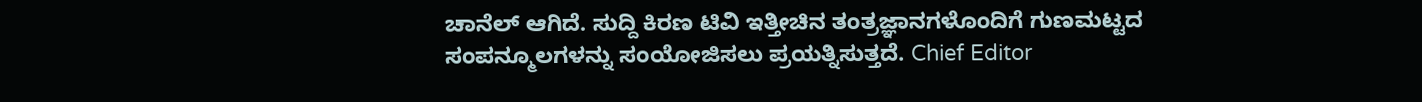ಚಾನೆಲ್ ಆಗಿದೆ. ಸುದ್ದಿ ಕಿರಣ ಟಿವಿ ಇತ್ತೀಚಿನ ತಂತ್ರಜ್ಞಾನಗಳೊಂದಿಗೆ ಗುಣಮಟ್ಟದ ಸಂಪನ್ಮೂಲಗಳನ್ನು ಸಂಯೋಜಿಸಲು ಪ್ರಯತ್ನಿಸುತ್ತದೆ. Chief Editor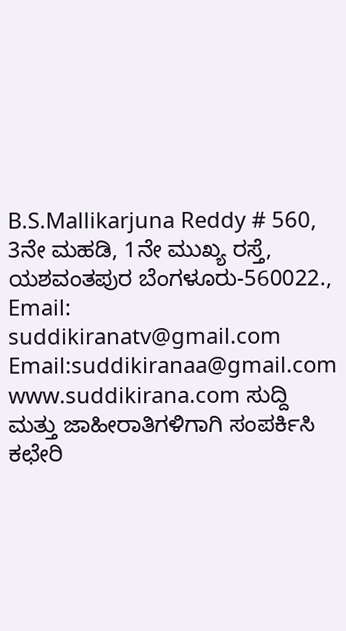B.S.Mallikarjuna Reddy # 560, 3ನೇ ಮಹಡಿ, 1ನೇ ಮುಖ್ಯ ರಸ್ತೆ, ಯಶವಂತಪುರ ಬೆಂಗಳೂರು-560022., Email: suddikiranatv@gmail.com Email:suddikiranaa@gmail.com www.suddikirana.com ಸುದ್ದಿ ಮತ್ತು ಜಾಹೀರಾತಿಗಳಿಗಾಗಿ ಸಂಪರ್ಕಿಸಿ ಕಛೇರಿ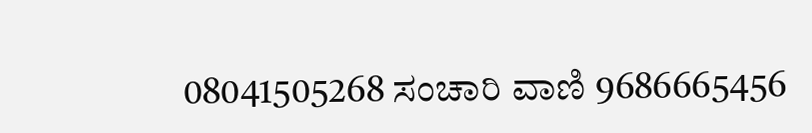08041505268 ಸಂಚಾರಿ ವಾಣಿ 9686665456